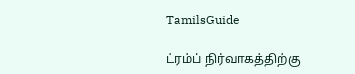TamilsGuide

ட்ரம்ப் நிர்வாகத்திற்கு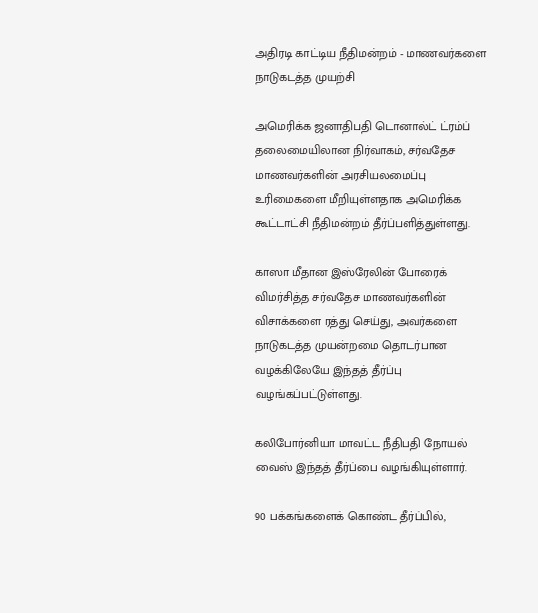அதிரடி காட்டிய நீதிமன்றம் - மாணவர்களை நாடுகடத்த முயற்சி

அமெரிக்க ஜனாதிபதி டொனால்ட் ட்ரம்ப் தலைமையிலான நிர்வாகம், சர்வதேச மாணவர்களின் அரசியலமைப்பு உரிமைகளை மீறியுள்ளதாக அமெரிக்க கூட்டாட்சி நீதிமன்றம் தீர்ப்பளித்துள்ளது.

காஸா மீதான இஸ்ரேலின் போரைக் விமர்சித்த சர்வதேச மாணவர்களின் விசாக்களை ரத்து செய்து, அவர்களை நாடுகடத்த முயன்றமை தொடர்பான வழக்கிலேயே இந்தத் தீர்ப்பு வழங்கப்பட்டுள்ளது.

கலிபோர்னியா மாவட்ட நீதிபதி நோயல் வைஸ் இந்தத் தீர்ப்பை வழங்கியுள்ளார்.

90 பக்கங்களைக் கொண்ட தீர்ப்பில்,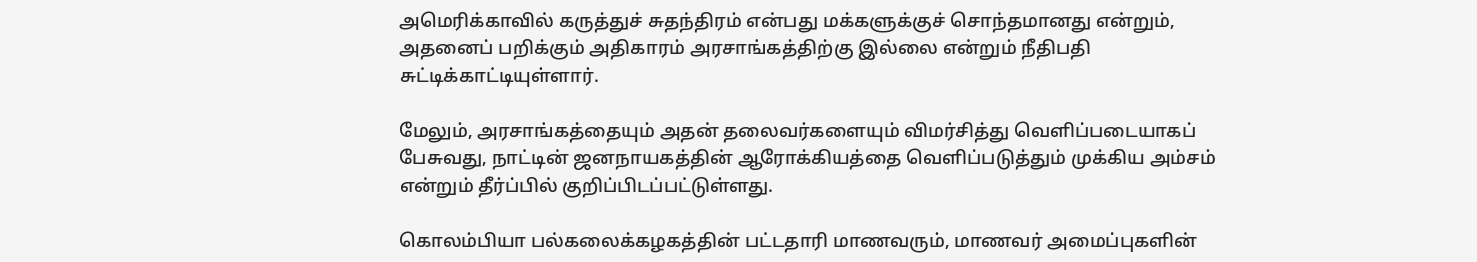அமெரிக்காவில் கருத்துச் சுதந்திரம் என்பது மக்களுக்குச் சொந்தமானது என்றும், அதனைப் பறிக்கும் அதிகாரம் அரசாங்கத்திற்கு இல்லை என்றும் நீதிபதி சுட்டிக்காட்டியுள்ளார்.

மேலும், அரசாங்கத்தையும் அதன் தலைவர்களையும் விமர்சித்து வெளிப்படையாகப் பேசுவது, நாட்டின் ஜனநாயகத்தின் ஆரோக்கியத்தை வெளிப்படுத்தும் முக்கிய அம்சம் என்றும் தீர்ப்பில் குறிப்பிடப்பட்டுள்ளது.

கொலம்பியா பல்கலைக்கழகத்தின் பட்டதாரி மாணவரும், மாணவர் அமைப்புகளின்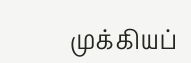முக்கியப்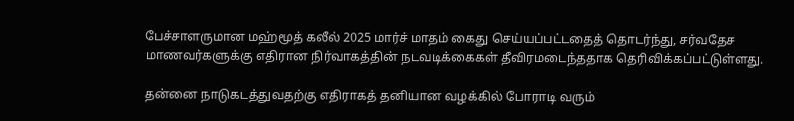பேச்சாளருமான மஹ்மூத் கலீல் 2025 மார்ச் மாதம் கைது செய்யப்பட்டதைத் தொடர்ந்து, சர்வதேச மாணவர்களுக்கு எதிரான நிர்வாகத்தின் நடவடிக்கைகள் தீவிரமடைந்ததாக தெரிவிக்கப்பட்டுள்ளது.

தன்னை நாடுகடத்துவதற்கு எதிராகத் தனியான வழக்கில் போராடி வரும்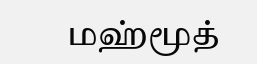மஹ்மூத்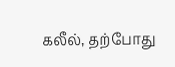கலீல், தற்போது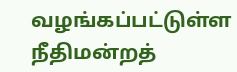வழங்கப்பட்டுள்ள நீதிமன்றத்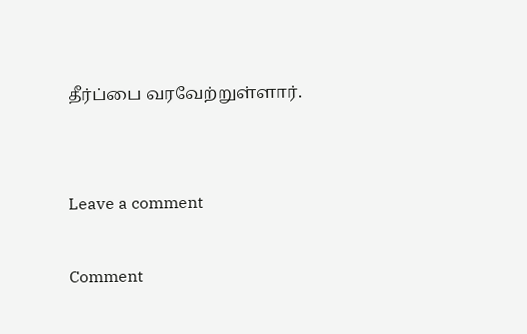தீர்ப்பை வரவேற்றுள்ளார்.


Leave a comment

Comment